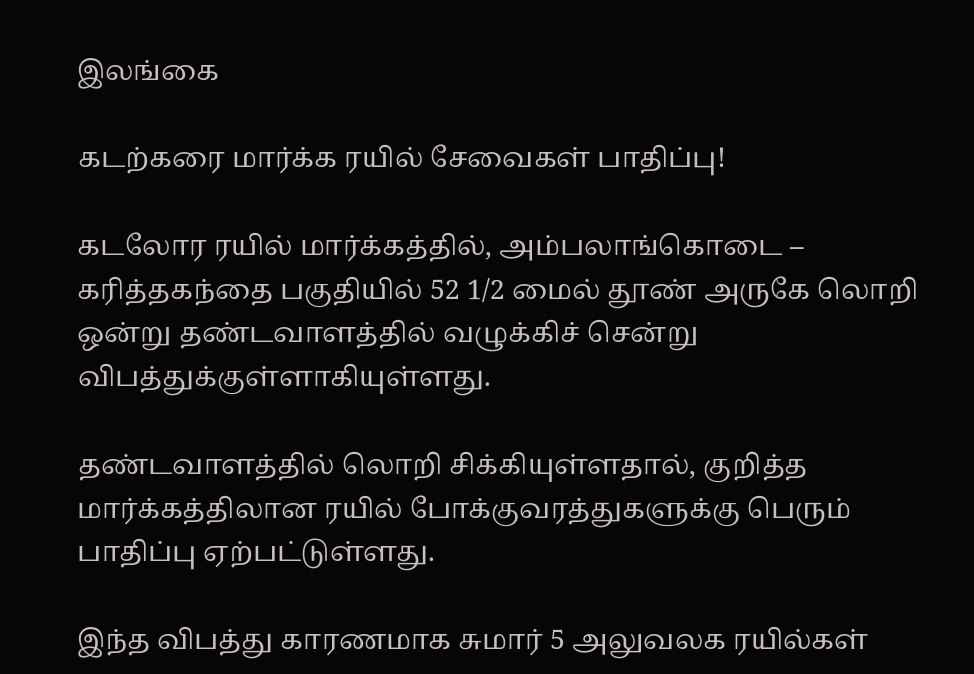இலங்கை

கடற்கரை மார்க்க ரயில் சேவைகள் பாதிப்பு!

கடலோர ரயில் மார்க்கத்தில், அம்பலாங்கொடை – கரித்தகந்தை பகுதியில் 52 1/2 மைல் தூண் அருகே லொறி ஒன்று தண்டவாளத்தில் வழுக்கிச் சென்று விபத்துக்குள்ளாகியுள்ளது.

தண்டவாளத்தில் லொறி சிக்கியுள்ளதால், குறித்த மார்க்கத்திலான ரயில் போக்குவரத்துகளுக்கு பெரும் பாதிப்பு ஏற்பட்டுள்ளது.

இந்த விபத்து காரணமாக சுமார் 5 அலுவலக ரயில்கள்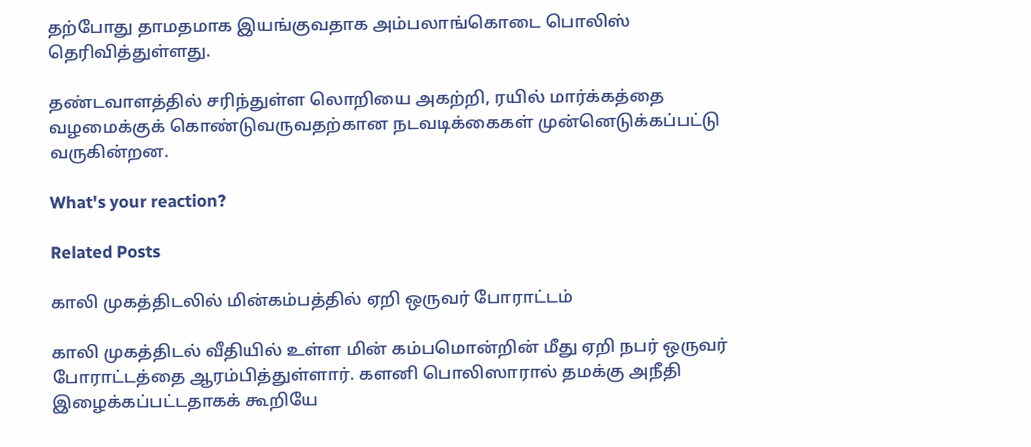தற்போது தாமதமாக இயங்குவதாக அம்பலாங்கொடை பொலிஸ் தெரிவித்துள்ளது.

தண்டவாளத்தில் சரிந்துள்ள லொறியை அகற்றி, ரயில் மார்க்கத்தை வழமைக்குக் கொண்டுவருவதற்கான நடவடிக்கைகள் முன்னெடுக்கப்பட்டு வருகின்றன.

What's your reaction?

Related Posts

காலி முகத்திடலில் மின்கம்பத்தில் ஏறி ஒருவர் போராட்டம்

காலி முகத்திடல் வீதியில் உள்ள மின் கம்பமொன்றின் மீது ஏறி நபர் ஒருவர் போராட்டத்தை ஆரம்பித்துள்ளார். களனி பொலிஸாரால் தமக்கு அநீதி இழைக்கப்பட்டதாகக் கூறியே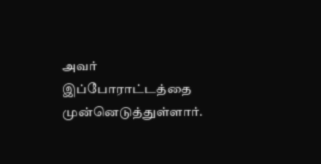அவர் இப்போராட்டத்தை முன்னெடுத்துள்ளார்.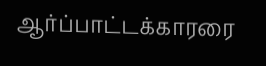ஆர்ப்பாட்டக்காரரை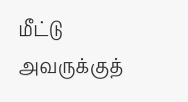மீட்டு அவருக்குத்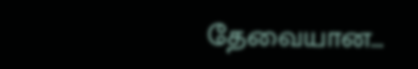தேவையான…